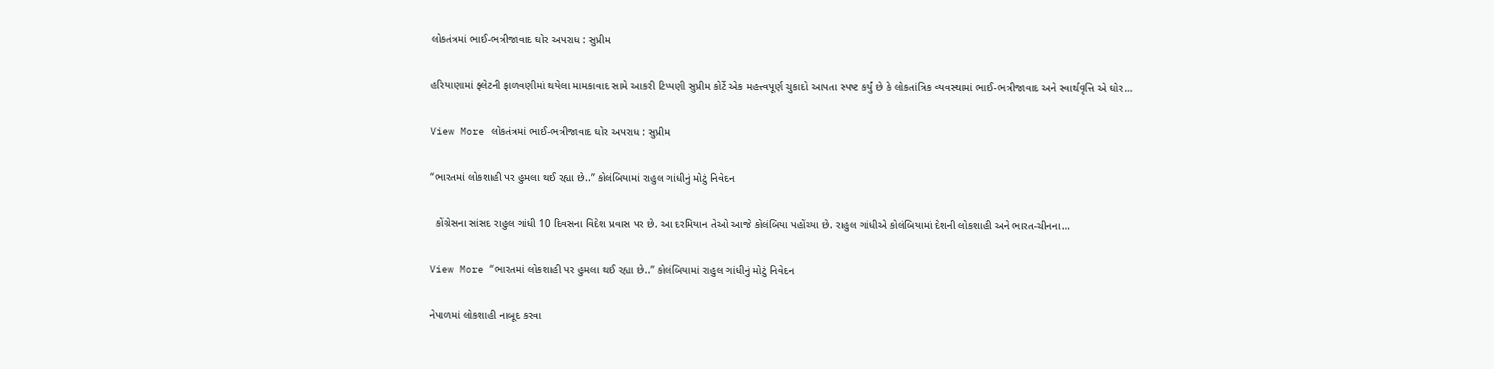લોકતંત્રમાં ભાઈ-ભત્રીજાવાદ ઘોર અપરાધ : સુપ્રીમ

હરિયાણામાં ફ્લેટની ફાળવણીમાં થયેલા મામકાવાદ સામે આકરી ટિપ્પણી સુપ્રીમ કોર્ટે એક મહત્ત્વપૂર્ણ ચુકાદો આપતા સ્પષ્ટ કર્યું છે કે લોકતાંત્રિક વ્યવસ્થામાં ભાઈ-ભત્રીજાવાદ અને સ્વાર્થવૃત્તિ એ ઘોર…

View More લોકતંત્રમાં ભાઈ-ભત્રીજાવાદ ઘોર અપરાધ : સુપ્રીમ

“ભારતમાં લોકશાહી પર હુમલા થઈ રહ્યા છે..” કોલંબિયામાં રાહુલ ગાંધીનું મોટું નિવેદન

  કોંગ્રેસના સાંસદ રાહુલ ગાંધી 10 દિવસના વિદેશ પ્રવાસ પર છે. આ દરમિયાન તેઓ આજે કોલંબિયા પહોંચ્યા છે. રાહુલ ગાંધીએ કોલંબિયામાં દેશની લોકશાહી અને ભારત-ચીનના…

View More “ભારતમાં લોકશાહી પર હુમલા થઈ રહ્યા છે..” કોલંબિયામાં રાહુલ ગાંધીનું મોટું નિવેદન

નેપાળમાં લોકશાહી નાબૂદ કરવા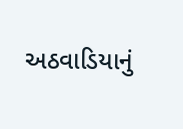અઠવાડિયાનું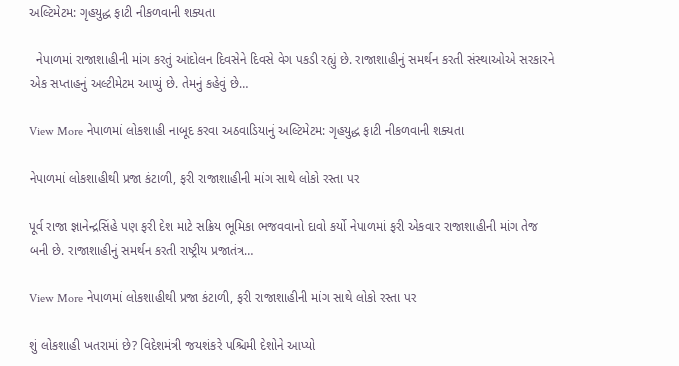અલ્ટિમેટમ: ગૃહયુદ્ધ ફાટી નીકળવાની શક્યતા

  નેપાળમાં રાજાશાહીની માંગ કરતું આંદોલન દિવસેને દિવસે વેગ પકડી રહ્યું છે. રાજાશાહીનું સમર્થન કરતી સંસ્થાઓએ સરકારને એક સપ્તાહનું અલ્ટીમેટમ આપ્યું છે. તેમનું કહેવું છે…

View More નેપાળમાં લોકશાહી નાબૂદ કરવા અઠવાડિયાનું અલ્ટિમેટમ: ગૃહયુદ્ધ ફાટી નીકળવાની શક્યતા

નેપાળમાં લોકશાહીથી પ્રજા કંટાળી, ફરી રાજાશાહીની માંગ સાથે લોકો રસ્તા પર

પૂર્વ રાજા જ્ઞાનેન્દ્રસિંહે પણ ફરી દેશ માટે સક્રિય ભૂમિકા ભજવવાનો દાવો કર્યો નેપાળમાં ફરી એકવાર રાજાશાહીની માંગ તેજ બની છે. રાજાશાહીનું સમર્થન કરતી રાષ્ટ્રીય પ્રજાતંત્ર…

View More નેપાળમાં લોકશાહીથી પ્રજા કંટાળી, ફરી રાજાશાહીની માંગ સાથે લોકો રસ્તા પર

શું લોકશાહી ખતરામાં છે? વિદેશમંત્રી જયશંકરે પશ્ચિમી દેશોને આપ્યો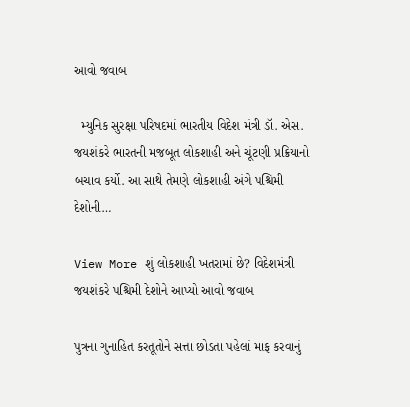આવો જવાબ

  મ્યુનિક સુરક્ષા પરિષદમાં ભારતીય વિદેશ મંત્રી ડૉ. એસ. જયશંકરે ભારતની મજબૂત લોકશાહી અને ચૂંટણી પ્રક્રિયાનો બચાવ કર્યો. આ સાથે તેમણે લોકશાહી અંગે પશ્ચિમી દેશોની…

View More શું લોકશાહી ખતરામાં છે? વિદેશમંત્રી જયશંકરે પશ્ચિમી દેશોને આપ્યો આવો જવાબ

પુત્રના ગુનાહિત કરતૂતોને સત્તા છોડતા પહેલાં માફ કરવાનું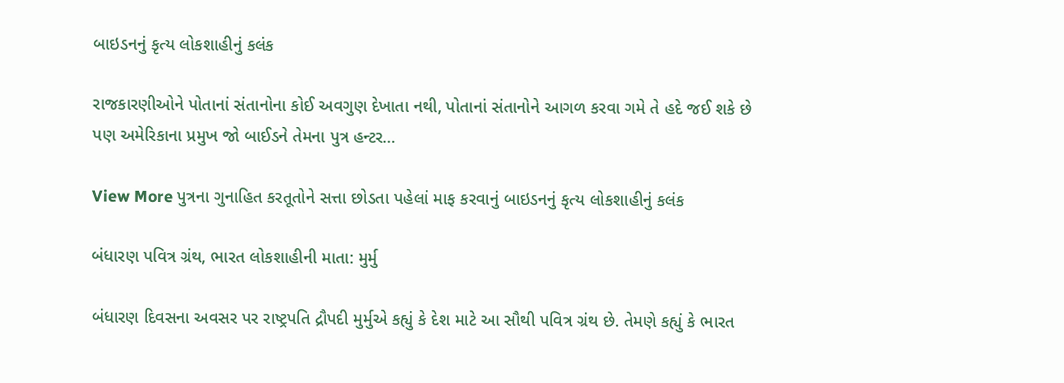બાઇડનનું કૃત્ય લોકશાહીનું કલંક

રાજકારણીઓને પોતાનાં સંતાનોના કોઈ અવગુણ દેખાતા નથી, પોતાનાં સંતાનોને આગળ કરવા ગમે તે હદે જઈ શકે છે પણ અમેરિકાના પ્રમુખ જો બાઈડને તેમના પુત્ર હન્ટર…

View More પુત્રના ગુનાહિત કરતૂતોને સત્તા છોડતા પહેલાં માફ કરવાનું બાઇડનનું કૃત્ય લોકશાહીનું કલંક

બંધારણ પવિત્ર ગ્રંથ, ભારત લોકશાહીની માતા: મુર્મુ

બંધારણ દિવસના અવસર પર રાષ્ટ્રપતિ દ્રૌપદી મુર્મુએ કહ્યું કે દેશ માટે આ સૌથી પવિત્ર ગ્રંથ છે. તેમણે કહ્યું કે ભારત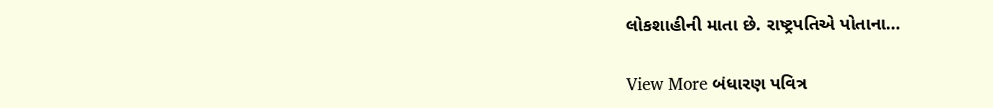લોકશાહીની માતા છે. રાષ્ટ્રપતિએ પોતાના…

View More બંધારણ પવિત્ર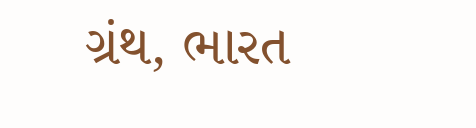ગ્રંથ, ભારત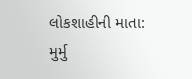લોકશાહીની માતા: મુર્મુ